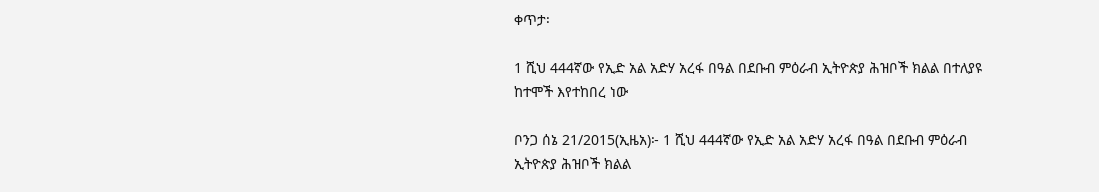ቀጥታ፡

1 ሺህ 444ኛው የኢድ አል አድሃ አረፋ በዓል በደቡብ ምዕራብ ኢትዮጵያ ሕዝቦች ክልል በተለያዩ ከተሞች እየተከበረ ነው

ቦንጋ ሰኔ 21/2015(ኢዜአ)፦ 1 ሺህ 444ኛው የኢድ አል አድሃ አረፋ በዓል በደቡብ ምዕራብ ኢትዮጵያ ሕዝቦች ክልል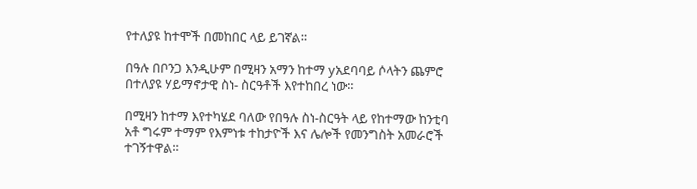የተለያዩ ከተሞች በመከበር ላይ ይገኛል።

በዓሉ በቦንጋ እንዲሁም በሚዛን አማን ከተማ yአደባባይ ሶላትን ጨምሮ በተለያዩ ሃይማኖታዊ ስነ- ስርዓቶች እየተከበረ ነው።

በሚዛን ከተማ እየተካሄደ ባለው የበዓሉ ስነ-ስርዓት ላይ የከተማው ከንቲባ አቶ ግሩም ተማም የእምነቱ ተከታዮች እና ሌሎች የመንግስት አመራሮች ተገኝተዋል።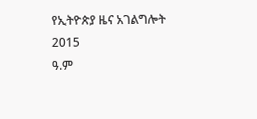የኢትዮጵያ ዜና አገልግሎት
2015
ዓ.ም